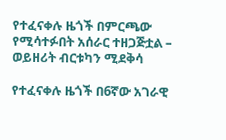የተፈናቀሉ ዜጎች በምርጫው የሚሳተፉበት አሰራር ተዘጋጅቷል – ወይዘሪት ብርቱካን ሚደቅሳ

የተፈናቀሉ ዜጎች በ6ኛው አገራዊ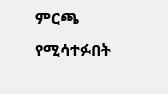ምርጫ የሚሳተፉበት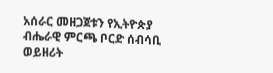አሰራር መዘጋጀቱን የኢትዮጵያ ብሔራዊ ምርጫ ቦርድ ሰብሳቢ ወይዘሪት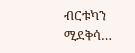ብርቱካን ሚደቅሳ…